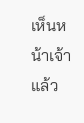เห็นหน้าเจ้าแล้ว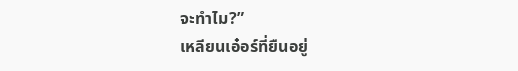จะทำไม?”
เหลียนเอ๋อร์ที่ยืนอยู่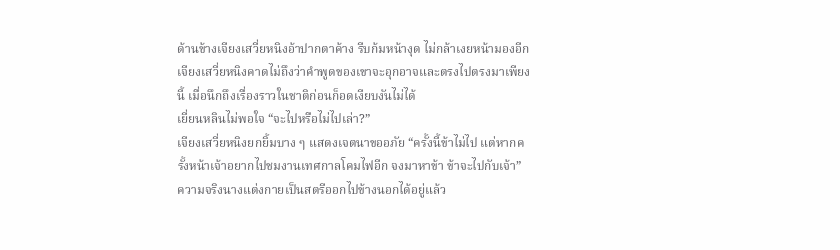ด้านข้างเจียงเสวี่ยหนิงอ้าปากตาค้าง รีบก้มหน้างุด ไม่กล้าเงยหน้ามองอีก
เจียงเสวี่ยหนิงคาดไม่ถึงว่าคำพูดของเขาจะอุกอาจและตรงไปตรงมาเพียงนี้ เมื่อนึกถึงเรื่องราวในชาติก่อนก็อดเงียบงันไม่ได้
เยี่ยนหลินไม่พอใจ “จะไปหรือไม่ไปเล่า?”
เจียงเสวี่ยหนิงยกยิ้มบาง ๆ แสดงเจตนาขออภัย “ครั้งนี้ข้าไม่ไป แต่หากครั้งหน้าเจ้าอยากไปชมงานเทศกาลโคมไฟอีก จงมาหาข้า ข้าจะไปกับเจ้า”
ความจริงนางแต่งกายเป็นสตรีออกไปข้างนอกได้อยู่แล้ว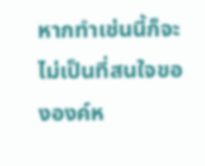หากทำเช่นนี้ก็จะไม่เป็นที่สนใจขององค์ห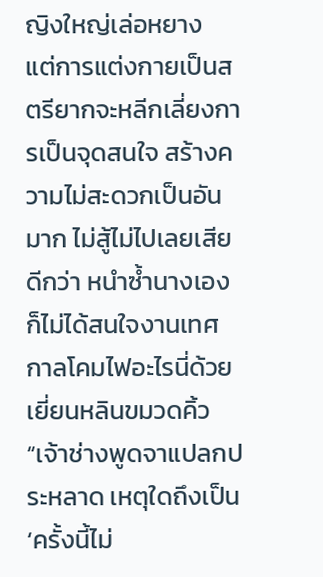ญิงใหญ่เล่อหยาง
แต่การแต่งกายเป็นสตรียากจะหลีกเลี่ยงการเป็นจุดสนใจ สร้างความไม่สะดวกเป็นอันมาก ไม่สู้ไม่ไปเลยเสียดีกว่า หนำซ้ำนางเองก็ไม่ได้สนใจงานเทศกาลโคมไฟอะไรนี่ด้วยเยี่ยนหลินขมวดคิ้ว “เจ้าช่างพูดจาแปลกประหลาด เหตุใดถึงเป็น ‘ครั้งนี้ไม่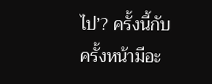ไป’? ครั้งนี้กับครั้งหน้ามีอะ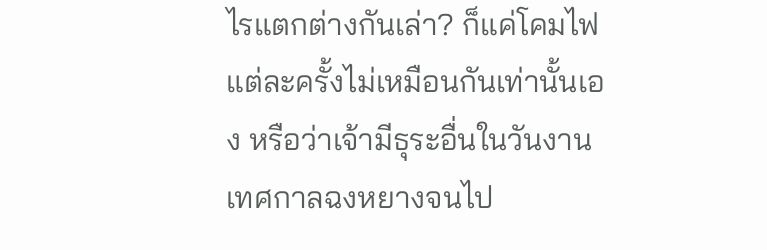ไรแตกต่างกันเล่า? ก็แค่โคมไฟแต่ละครั้งไม่เหมือนกันเท่านั้นเอง หรือว่าเจ้ามีธุระอื่นในวันงานเทศกาลฉงหยางจนไป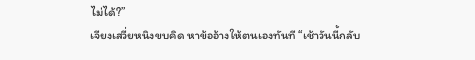ไม่ได้?”
เจียงเสวี่ยหนิงขบคิด หาข้ออ้างให้ตนเองทันที “เช้าวันนี้กลับ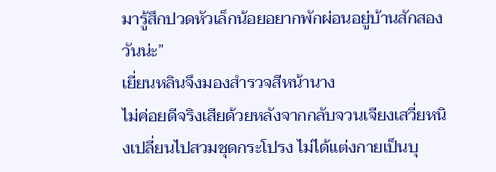มารู้สึกปวดหัวเล็กน้อยอยากพักผ่อนอยู่บ้านสักสองวันน่ะ”
เยี่ยนหลินจึงมองสำรวจสีหน้านาง
ไม่ค่อยดีจริงเสียด้วยหลังจากกลับจวนเจียงเสวี่ยหนิงเปลี่ยนไปสวมชุดกระโปรง ไม่ได้แต่งกายเป็นบุ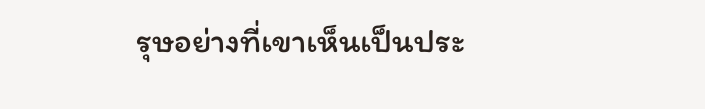รุษอย่างที่เขาเห็นเป็นประ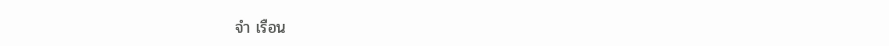จำ เรือน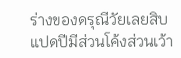ร่างของดรุณีวัยเลยสิบแปดปีมีส่วนโค้งส่วนเว้า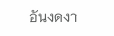อันงดงา